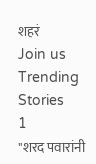शहरं
Join us
Trending Stories
1
"शरद पवारांनी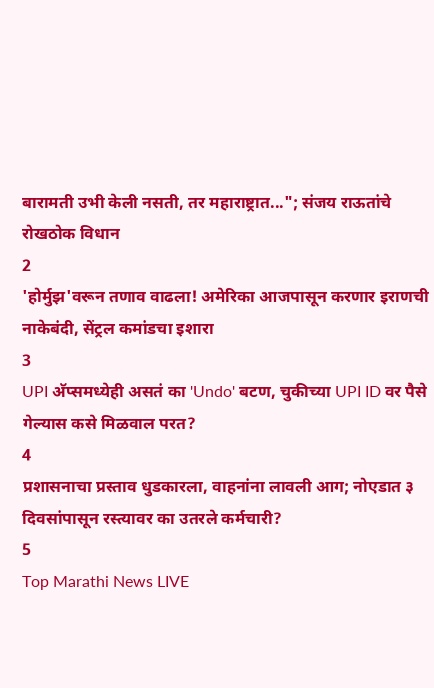बारामती उभी केली नसती, तर महाराष्ट्रात..."; संजय राऊतांचे रोखठोक विधान
2
'होर्मुझ'वरून तणाव वाढला! अमेरिका आजपासून करणार इराणची नाकेबंदी, सेंट्रल कमांडचा इशारा
3
UPI अ‍ॅप्समध्येही असतं का 'Undo' बटण, चुकीच्या UPI ID वर पैसे गेल्यास कसे मिळवाल परत?
4
प्रशासनाचा प्रस्ताव धुडकारला, वाहनांना लावली आग; नोएडात ३ दिवसांपासून रस्त्यावर का उतरले कर्मचारी?
5
Top Marathi News LIVE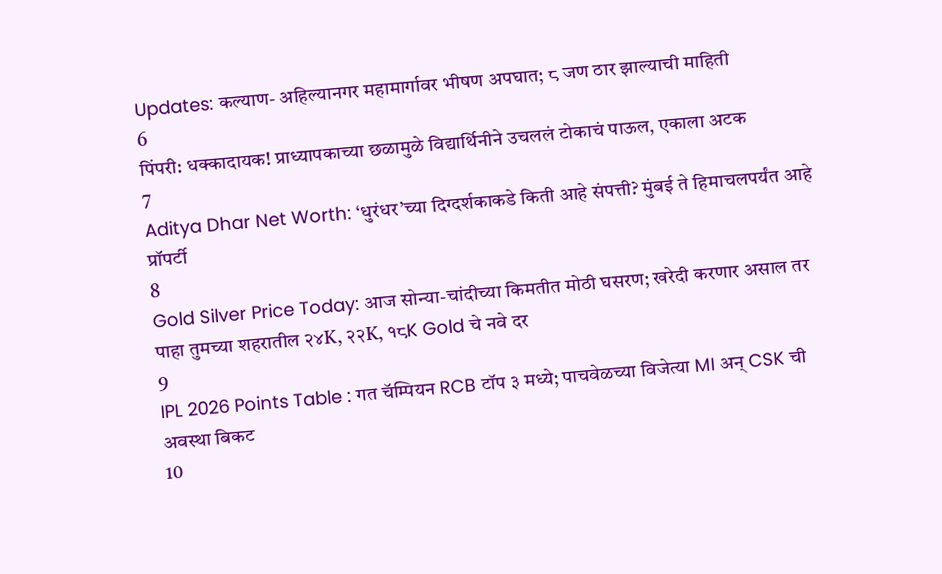Updates: कल्याण- अहिल्यानगर महामार्गावर भीषण अपघात; ८ जण ठार झाल्याची माहिती
6
पिंपरी: धक्कादायक! प्राध्यापकाच्या छळामुळे विद्यार्थिनीने उचललं टोकाचं पाऊल, एकाला अटक
7
Aditya Dhar Net Worth: ‘धुरंधर’च्या दिग्दर्शकाकडे किती आहे संपत्ती? मुंबई ते हिमाचलपर्यंत आहे प्रॉपर्टी
8
Gold Silver Price Today: आज सोन्या-चांदीच्या किमतीत मोठी घसरण; खरेदी करणार असाल तर पाहा तुमच्या शहरातील २४K, २२K, १८K Gold चे नवे दर
9
IPL 2026 Points Table : गत चॅम्पियन RCB टॉप ३ मध्ये; पाचवेळच्या विजेत्या MI अन् CSK ची अवस्था बिकट
10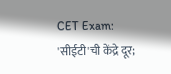CET Exam: 'सीईटी'ची केंद्रे दूर;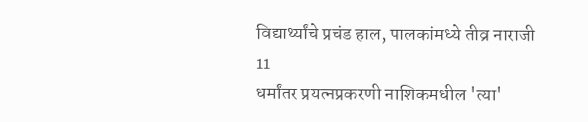विद्यार्थ्यांचे प्रचंड हाल, पालकांमध्ये तीव्र नाराजी
11
धर्मांतर प्रयत्नप्रकरणी नाशिकमधील 'त्या'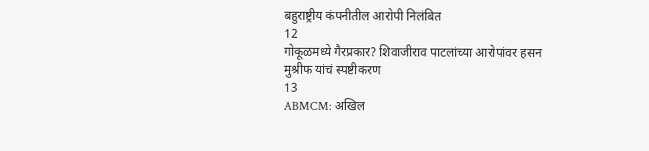बहुराष्ट्रीय कंपनीतील आरोपी निलंबित
12
गोकूळमध्ये गैरप्रकार? शिवाजीराव पाटलांच्या आरोपांवर हसन मुश्रीफ यांचं स्पष्टीकरण
13
ABMCM: अखिल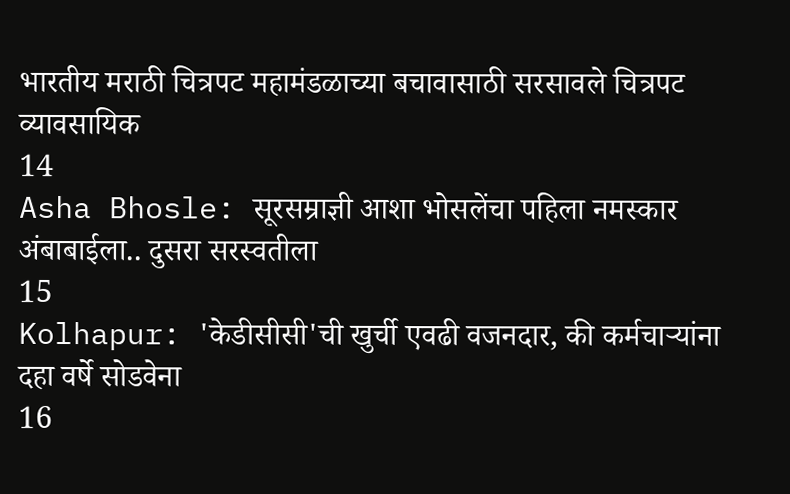भारतीय मराठी चित्रपट महामंडळाच्या बचावासाठी सरसावले चित्रपट व्यावसायिक
14
Asha Bhosle: सूरसम्राज्ञी आशा भोसलेंचा पहिला नमस्कार अंबाबाईला.. दुसरा सरस्वतीला
15
Kolhapur: 'केडीसीसी'ची खुर्ची एवढी वजनदार, की कर्मचाऱ्यांना दहा वर्षे सोडवेना
16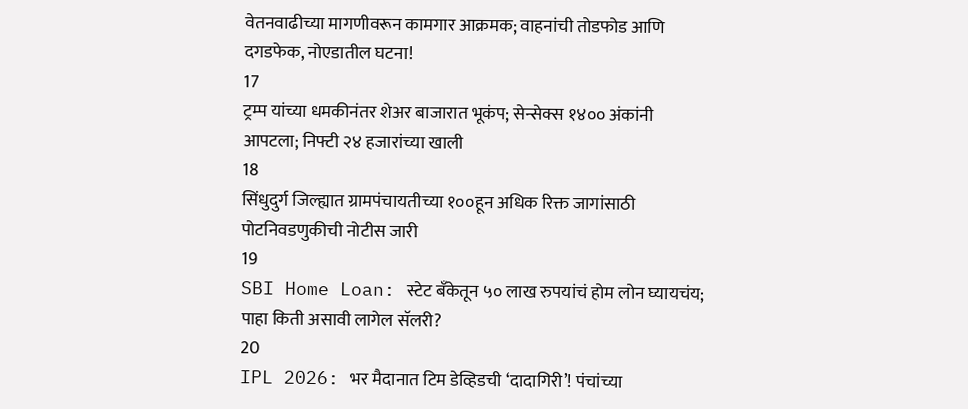वेतनवाढीच्या मागणीवरून कामगार आक्रमक; वाहनांची तोडफोड आणि दगडफेक, नोएडातील घटना!
17
ट्रम्प यांच्या धमकीनंतर शेअर बाजारात भूकंप; सेन्सेक्स १४०० अंकांनी आपटला; निफ्टी २४ हजारांच्या खाली
18
सिंधुदुर्ग जिल्ह्यात ग्रामपंचायतीच्या १००हून अधिक रिक्त जागांसाठी पोटनिवडणुकीची नोटीस जारी
19
SBI Home Loan: स्टेट बँकेतून ५० लाख रुपयांचं होम लोन घ्यायचंय; पाहा किती असावी लागेल सॅलरी?
20
IPL 2026: भर मैदानात टिम डेव्हिडची ‘दादागिरी’! पंचांच्या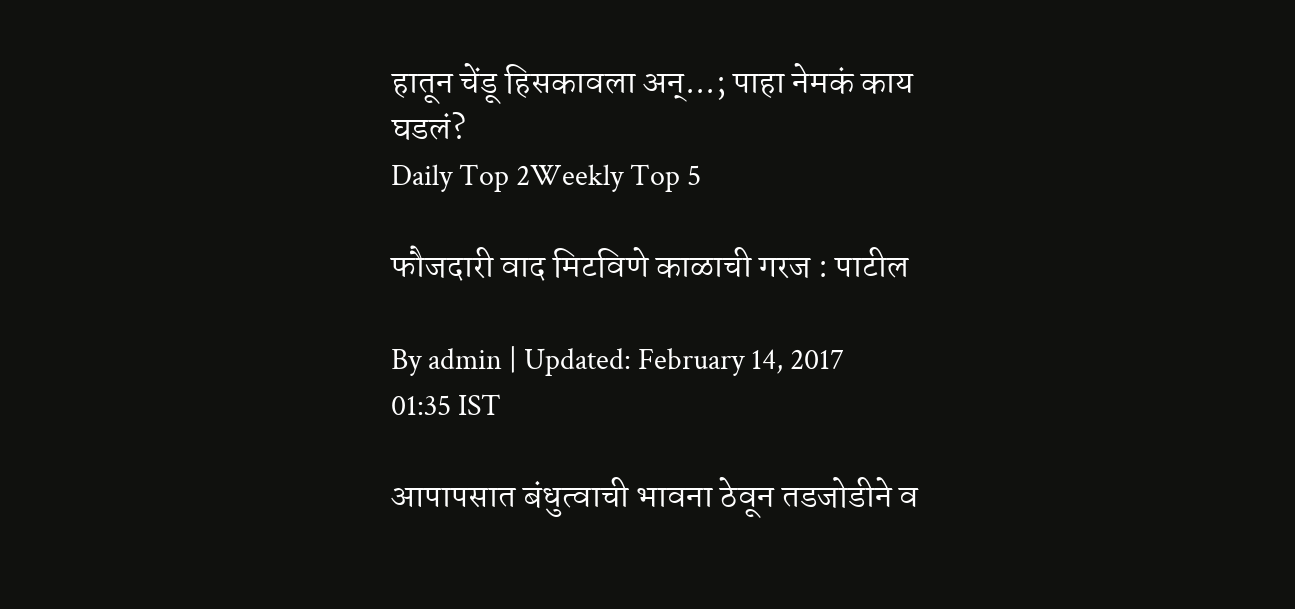हातून चेंडू हिसकावला अन्...; पाहा नेमकं काय घडलं?
Daily Top 2Weekly Top 5

फौजदारी वाद मिटविणे काळाची गरज : पाटील

By admin | Updated: February 14, 2017 01:35 IST

आपापसात बंधुत्वाची भावना ठेवून तडजोडीने व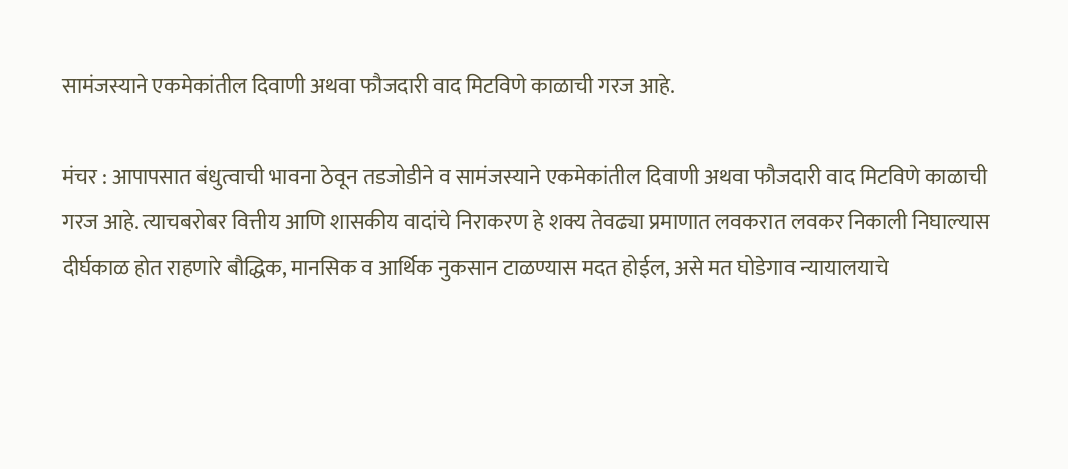सामंजस्याने एकमेकांतील दिवाणी अथवा फौजदारी वाद मिटविणे काळाची गरज आहे.

मंचर : आपापसात बंधुत्वाची भावना ठेवून तडजोडीने व सामंजस्याने एकमेकांतील दिवाणी अथवा फौजदारी वाद मिटविणे काळाची गरज आहे. त्याचबरोबर वित्तीय आणि शासकीय वादांचे निराकरण हे शक्य तेवढ्या प्रमाणात लवकरात लवकर निकाली निघाल्यास दीर्घकाळ होत राहणारे बौद्धिक, मानसिक व आर्थिक नुकसान टाळण्यास मदत होईल, असे मत घोडेगाव न्यायालयाचे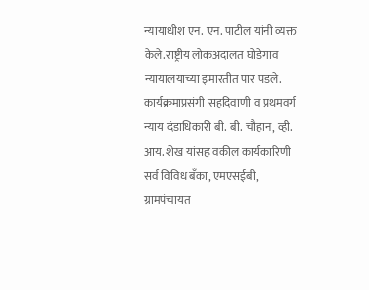न्यायाधीश एन. एन. पाटील यांनी व्यक्त केले.राष्ट्रीय लोकअदालत घोडेगाव न्यायालयाच्या इमारतीत पार पडले. कार्यक्रमाप्रसंगी सहदिवाणी व प्रथमवर्ग न्याय दंडाधिकारी बी. बी. चौहान, व्ही. आय. शेख यांसह वकील कार्यकारिणी सर्व विविध बँका, एमएसईबी, ग्रामपंचायत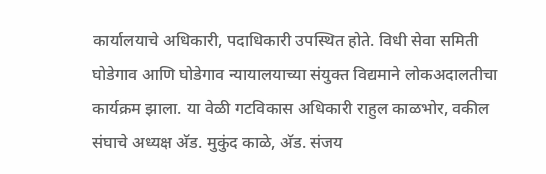कार्यालयाचे अधिकारी, पदाधिकारी उपस्थित होते. विधी सेवा समिती घोडेगाव आणि घोडेगाव न्यायालयाच्या संयुक्त विद्यमाने लोकअदालतीचा कार्यक्रम झाला. या वेळी गटविकास अधिकारी राहुल काळभोर, वकील संघाचे अध्यक्ष अ‍ॅड. मुकुंद काळे, अ‍ॅड. संजय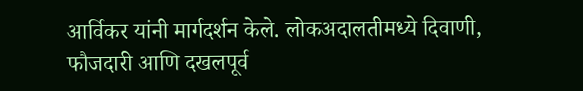आर्विकर यांनी मार्गदर्शन केले. लोकअदालतीमध्ये दिवाणी, फौजदारी आणि दखलपूर्व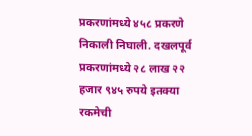प्रकरणांमध्ये ४५८ प्रकरणे निकाली निघाली. दखलपूर्व प्रकरणांमध्ये २८ लाख २२ हजार ९४५ रुपये इतक्या रकमेची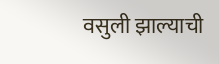वसुली झाल्याची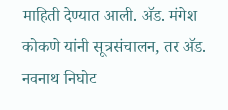माहिती देण्यात आली. अ‍ॅड. मंगेश कोकणे यांनी सूत्रसंचालन, तर अ‍ॅड. नवनाथ निघोट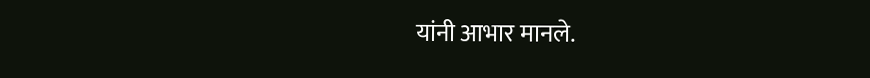यांनी आभार मानले.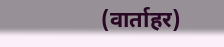(वार्ताहर)